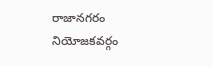రాజానగరం నియోజకవర్గం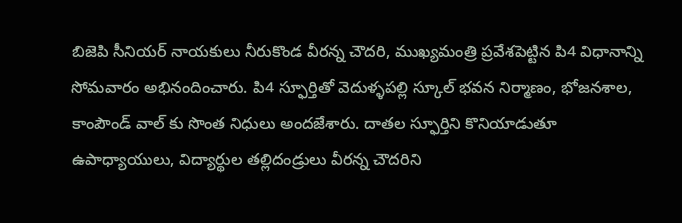బిజెపి సీనియర్ నాయకులు నీరుకొండ వీరన్న చౌదరి, ముఖ్యమంత్రి ప్రవేశపెట్టిన పి4 విధానాన్ని సోమవారం అభినందించారు. పి4 స్ఫూర్తితో వెదుళ్ళపల్లి స్కూల్ భవన నిర్మాణం, భోజనశాల, కాంపౌండ్ వాల్ కు సొంత నిధులు అందజేశారు. దాతల స్ఫూర్తిని కొనియాడుతూ ఉపాధ్యాయులు, విద్యార్థుల తల్లిదండ్రులు వీరన్న చౌదరిని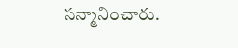సన్మానించారు.